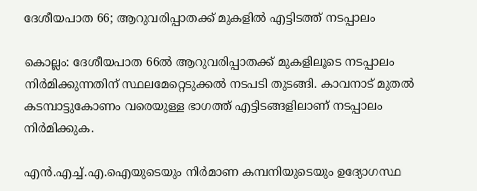ദേശീയപാത 66; ആറുവരിപ്പാതക്ക് മുകളിൽ എട്ടിടത്ത് നടപ്പാലം

കൊല്ലം: ദേശീയപാത 66ൽ ആറുവരിപ്പാതക്ക് മുകളിലൂടെ നടപ്പാലം നിർമിക്കുന്നതിന് സ്ഥലമേറ്റെടുക്കൽ നടപടി തുടങ്ങി. കാവനാട് മുതൽ കടമ്പാട്ടുകോണം വരെയുള്ള ഭാഗത്ത് എട്ടിടങ്ങളിലാണ് നടപ്പാലം നിർമിക്കുക.

എൻ.എച്ച്‌.എ.ഐയുടെയും നിർമാണ കമ്പനിയുടെയും ഉദ്യോഗസ്ഥ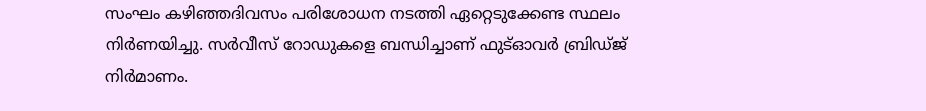സംഘം കഴിഞ്ഞദിവസം പരിശോധന നടത്തി ഏറ്റെടുക്കേണ്ട സ്ഥലം നിർണയിച്ചു. സർവീസ്‌ റോഡുകളെ ബന്ധിച്ചാണ്‌ ഫുട്ഓവർ ബ്രിഡ്ജ് നിർമാണം.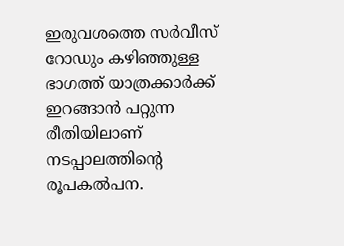ഇരുവശത്തെ സർവീസ്‌ റോഡും കഴിഞ്ഞുള്ള ഭാഗത്ത്‌ യാത്രക്കാർക്ക്‌ ഇറങ്ങാൻ പറ്റുന്ന രീതിയിലാണ്‌ നടപ്പാലത്തിന്റെ രൂപകൽപന.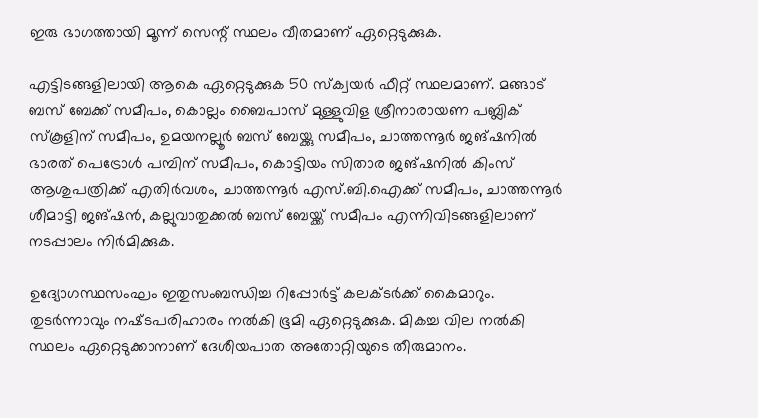ഇരു ഭാഗത്തായി മൂന്ന്‌ സെന്റ്‌ സ്ഥലം വീതമാണ്‌ ഏറ്റെടുക്കുക.

എട്ടിടങ്ങളിലായി ആകെ ഏറ്റെടുക്കുക 50 സ്‌ക്വയർ ഫീറ്റ്‌ സ്ഥലമാണ്‌. മങ്ങാട് ബസ് ബേക്ക് സമീപം, കൊല്ലം ബൈപാസ് മുള്ളുവിള ശ്രീനാരായണ പബ്ലിക് സ്കൂളിന്‌ സമീപം, ഉമയനല്ലൂർ ബസ് ബേയ്ക്കു സമീപം, ചാത്തന്നൂർ ജങ്ഷനിൽ ഭാരത് പെട്രോൾ പമ്പിന്‌ സമീപം, കൊട്ടിയം സിതാര ജങ്ഷനിൽ കിംസ് ആശുപത്രിക്ക് എതിർവശം, ചാത്തന്നൂർ എസ്.ബി.ഐക്ക് സമീപം, ചാത്തന്നൂർ ശീമാട്ടി ജങ്ഷൻ, കല്ലുവാതുക്കൽ ബസ് ബേയ്ക്ക്‌ സമീപം എന്നിവിടങ്ങളിലാണ്‌ നടപ്പാലം നിർമിക്കുക.

ഉദ്യോഗസ്ഥസംഘം ഇതുസംബന്ധിച്ച റിപ്പോർട്ട്‌ കലക്‌ടർക്ക്‌ കൈമാറും. തുടർന്നാവും നഷ്‌ടപരിഹാരം നൽകി ഭൂമി ഏറ്റെടുക്കുക. മികച്ച വില നൽകി സ്ഥലം ഏറ്റെടുക്കാനാണ് ദേശീയപാത അതോറ്റിയുടെ തീരുമാനം.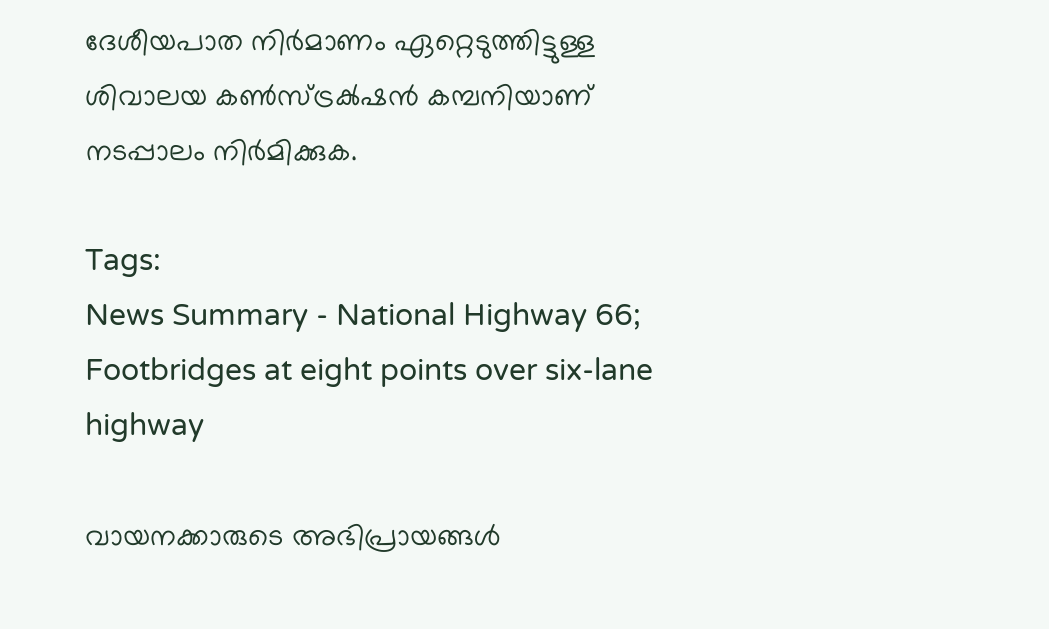ദേശീയപാത നിർമാണം ഏറ്റെടുത്തിട്ടുള്ള ശിവാലയ കൺസ്ട്രക്‍ഷന്‍ കമ്പനിയാണ് നടപ്പാലം നിർമിക്കുക.

Tags:
News Summary - National Highway 66; Footbridges at eight points over six-lane highway

വായനക്കാരുടെ അഭിപ്രായങ്ങള്‍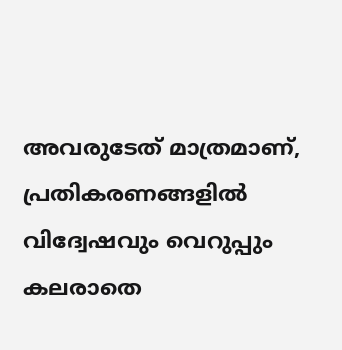അവരുടേത് മാത്രമാണ്, പ്രതികരണങ്ങളിൽ വിദ്വേഷവും വെറുപ്പും കലരാതെ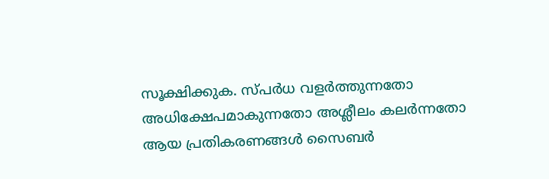സൂക്ഷിക്കുക. സ്പർധ വളർത്തുന്നതോ അധിക്ഷേപമാകുന്നതോ അശ്ലീലം കലർന്നതോ ആയ പ്രതികരണങ്ങൾ സൈബർ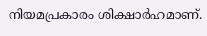നിയമപ്രകാരം ശിക്ഷാർഹമാണ്.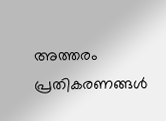അത്തരം പ്രതികരണങ്ങൾ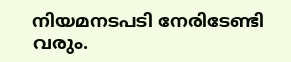നിയമനടപടി നേരിടേണ്ടി വരും.